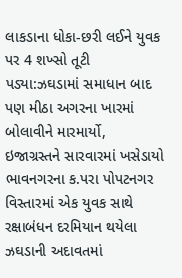લાકડાના ધોકા-છરી લઈને યુવક પર 4 શખ્સો તૂટી પડ્યા:ઝઘડામાં સમાધાન બાદ પણ મીઠા અગરના ખારમાં બોલાવીને મારમાર્યો, ઇજાગ્રસ્તને સારવારમાં ખસેડાયો
ભાવનગરના ક.પરા પોપટનગર વિસ્તારમાં એક યુવક સાથે રક્ષાબંધન દરમિયાન થયેલા ઝઘડાની અદાવતમાં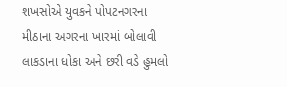શખસોએ યુવકને પોપટનગરના મીઠાના અગરના ખારમાં બોલાવી લાકડાના ધોકા અને છરી વડે હુમલો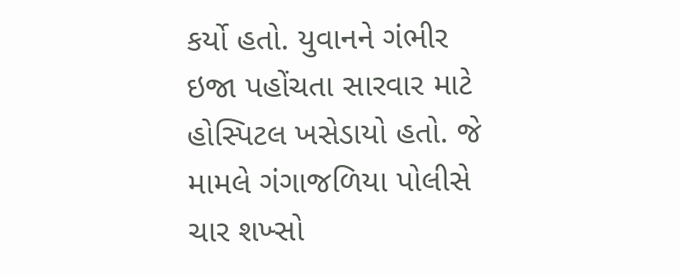કર્યો હતો. યુવાનને ગંભીર ઇજા પહોંચતા સારવાર માટે હોસ્પિટલ ખસેડાયો હતો. જે મામલે ગંગાજળિયા પોલીસે ચાર શખ્સો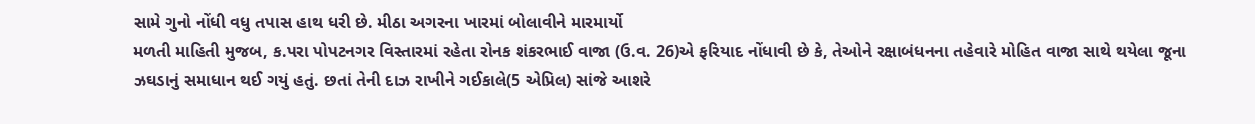સામે ગુનો નોંધી વધુ તપાસ હાથ ધરી છે. મીઠા અગરના ખારમાં બોલાવીને મારમાર્યો
મળતી માહિતી મુજબ, ક.પરા પોપટનગર વિસ્તારમાં રહેતા રોનક શંકરભાઈ વાજા (ઉ.વ. 26)એ ફરિયાદ નોંધાવી છે કે, તેઓને રક્ષાબંધનના તહેવારે મોહિત વાજા સાથે થયેલા જૂના ઝઘડાનું સમાધાન થઈ ગયું હતું. છતાં તેની દાઝ રાખીને ગઈકાલે(5 એપ્રિલ) સાંજે આશરે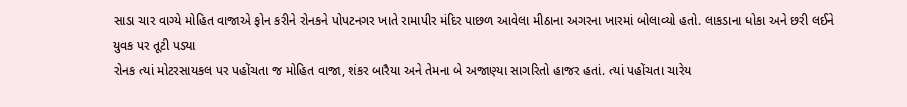સાડા ચાર વાગ્યે મોહિત વાજાએ ફોન કરીને રોનકને પોપટનગર ખાતે રામાપીર મંદિર પાછળ આવેલા મીઠાના અગરના ખારમાં બોલાવ્યો હતો. લાકડાના ધોકા અને છરી લઈને યુવક પર તૂટી પડ્યા
રોનક ત્યાં મોટરસાયકલ પર પહોંચતા જ મોહિત વાજા, શંકર બારૈયા અને તેમના બે અજાણ્યા સાગરિતો હાજર હતાં. ત્યાં પહોંચતા ચારેય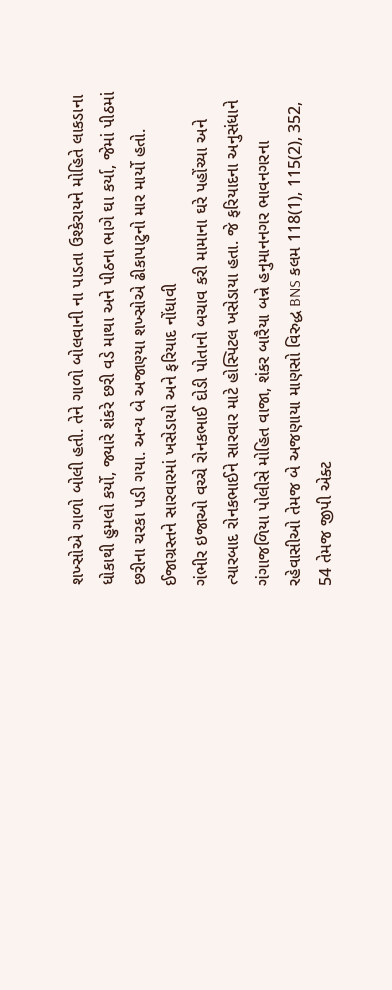શખ્સોએ ગાળો બોલી હતી. તેને ગાળો બોલવાની ના પાડતા ઉશ્કેરાયને મોહિતે લાકડાના ધોકાથી હુમલો કર્યો, જ્યારે શંકરે છરી વડે માથા અને પીઠના ભાગે ઘા કર્યા, જેમાં પીઠમાં છરીના ચરકા પડી ગયા. અન્ય બે અજાણ્યા શખ્સોએ ઢીકાપાટુનો માર માર્યો હતો. ઈજાગ્રસ્તને સારવારમાં ખસેડાયો અને ફરિયાદ નોંધાવી
ગંભીર ઇજાઓ વચ્ચે રોનકભાઈ દોડી પોતાનો બચાવ કરી મામાના ઘરે પહોંચ્યા અને ત્યારબાદ રોનકભાઈને સારવાર માટે હોસ્પિટલ ખસેડાયા હતા. જે ફરિયાદના અનુસંધાને ગંગાજળિયા પોલીસે મોહિત વાજા, શંકર બારૈયા બન્ને હનુમાનનગર ભાવનગરના રહેવાસીઓ તેમજ બે અજણાયા માણસો વિરુદ્ધ BNS કલમ 118(1), 115(2), 352, 54 તેમજ જીપી એક્ટ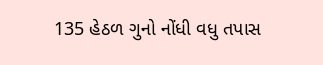135 હેઠળ ગુનો નોંધી વધુ તપાસ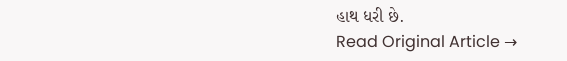હાથ ધરી છે.
Read Original Article →